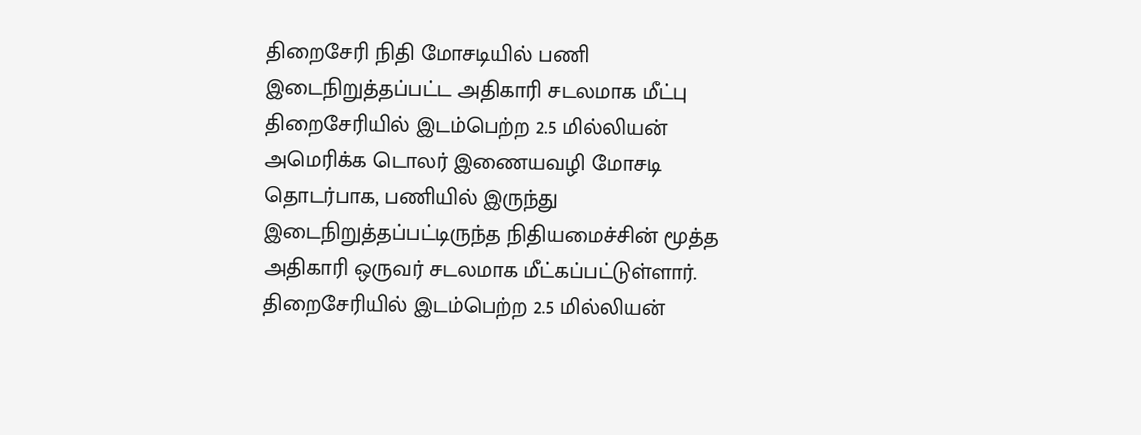திறைசேரி நிதி மோசடியில் பணி இடைநிறுத்தப்பட்ட அதிகாரி சடலமாக மீட்பு
திறைசேரியில் இடம்பெற்ற 2.5 மில்லியன் அமெரிக்க டொலர் இணையவழி மோசடி தொடர்பாக, பணியில் இருந்து இடைநிறுத்தப்பட்டிருந்த நிதியமைச்சின் மூத்த அதிகாரி ஒருவர் சடலமாக மீட்கப்பட்டுள்ளார்.
திறைசேரியில் இடம்பெற்ற 2.5 மில்லியன்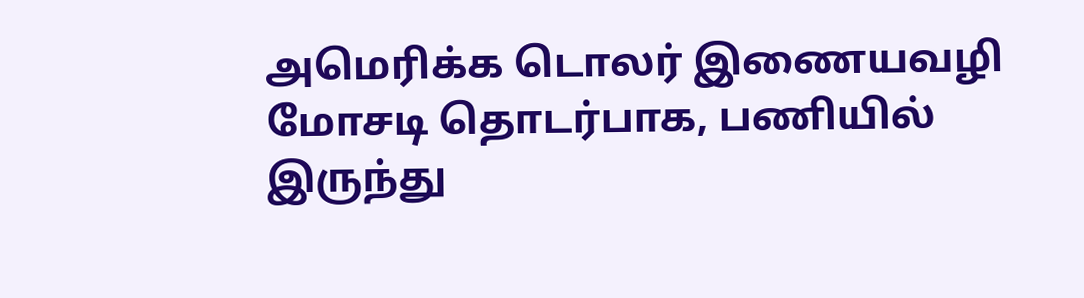அமெரிக்க டொலர் இணையவழி மோசடி தொடர்பாக, பணியில் இருந்து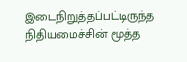இடைநிறுத்தப்பட்டிருந்த நிதியமைச்சின் மூத்த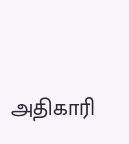அதிகாரி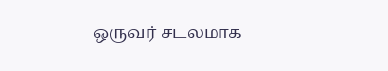ஒருவர் சடலமாக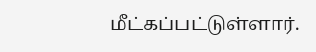மீட்கப்பட்டுள்ளார்.